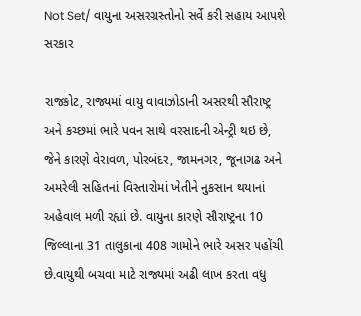Not Set/ વાયુના અસરગ્રસ્તોનો સર્વે કરી સહાય આપશે સરકાર

રાજકોટ, રાજ્યમાં વાયુ વાવાઝોડાની અસરથી સૌરાષ્ટ્ર અને કચ્છમાં ભારે પવન સાથે વરસાદની એન્ટ્રી થઇ છે, જેને કારણે વેરાવળ, પોરબંદર, જામનગર, જૂનાગઢ અને અમરેલી સહિતનાં વિસ્તારોમાં ખેતીને નુકસાન થયાનાં અહેવાલ મળી રહ્યાં છે. વાયુના કારણે સૌરાષ્ટ્રના 10 જિલ્લાના 31 તાલુકાના 408 ગામોને ભારે અસર પહોંચી છે.વાયુથી બચવા માટે રાજ્યમાં અઢી લાખ કરતા વધુ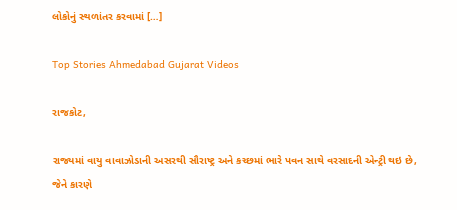લોકોનું સ્થળાંતર કરવામાં […]

Top Stories Ahmedabad Gujarat Videos

રાજકોટ,

રાજ્યમાં વાયુ વાવાઝોડાની અસરથી સૌરાષ્ટ્ર અને કચ્છમાં ભારે પવન સાથે વરસાદની એન્ટ્રી થઇ છે, જેને કારણે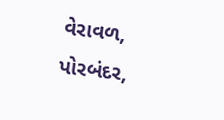વેરાવળ, પોરબંદર,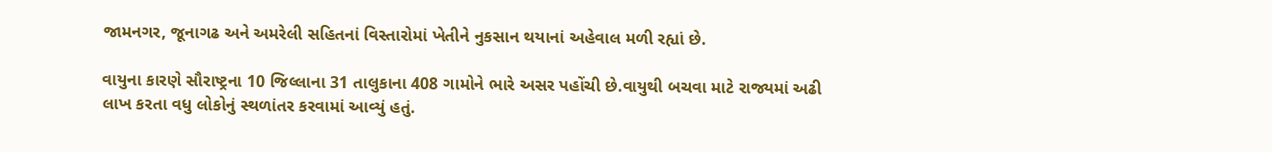જામનગર, જૂનાગઢ અને અમરેલી સહિતનાં વિસ્તારોમાં ખેતીને નુકસાન થયાનાં અહેવાલ મળી રહ્યાં છે.

વાયુના કારણે સૌરાષ્ટ્રના 10 જિલ્લાના 31 તાલુકાના 408 ગામોને ભારે અસર પહોંચી છે.વાયુથી બચવા માટે રાજ્યમાં અઢી લાખ કરતા વધુ લોકોનું સ્થળાંતર કરવામાં આવ્યું હતું.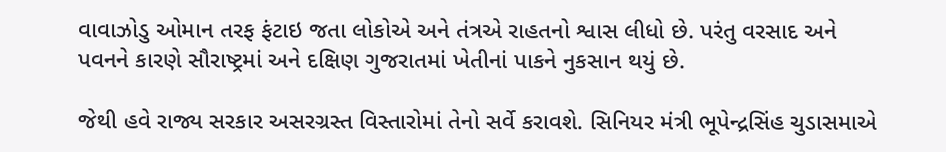વાવાઝોડુ ઓમાન તરફ ફંટાઇ જતા લોકોએ અને તંત્રએ રાહતનો શ્વાસ લીધો છે. પરંતુ વરસાદ અને પવનને કારણે સૌરાષ્ટ્રમાં અને દક્ષિણ ગુજરાતમાં ખેતીનાં પાકને નુકસાન થયું છે.

જેથી હવે રાજ્ય સરકાર અસરગ્રસ્ત વિસ્તારોમાં તેનો સર્વે કરાવશે. સિનિયર મંત્રી ભૂપેન્દ્રસિંહ ચુડાસમાએ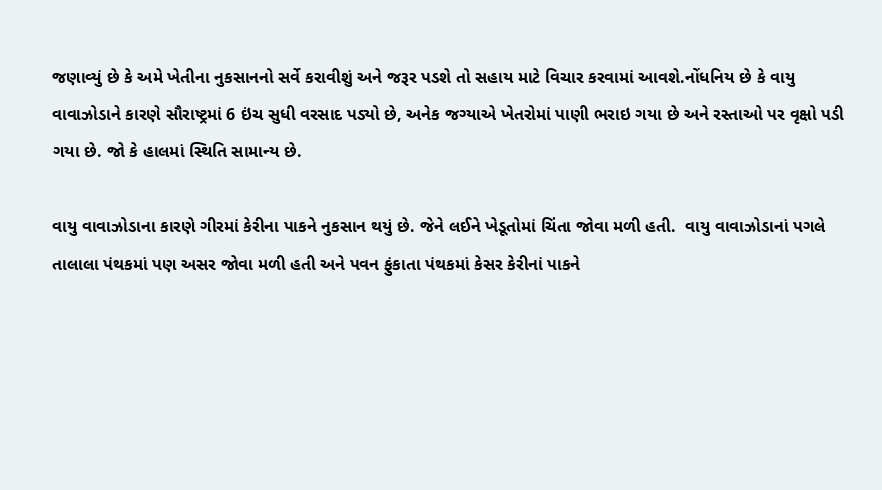જણાવ્યું છે કે અમે ખેતીના નુકસાનનો સર્વે કરાવીશું અને જરૂર પડશે તો સહાય માટે વિચાર કરવામાં આવશે.નોંધનિય છે કે વાયુ વાવાઝોડાને કારણે સૌરાષ્ટ્રમાં 6 ઇંચ સુધી વરસાદ પડ્યો છે, અનેક જગ્યાએ ખેતરોમાં પાણી ભરાઇ ગયા છે અને રસ્તાઓ પર વૃક્ષો પડી ગયા છે. જો કે હાલમાં સ્થિતિ સામાન્ય છે.

વાયુ વાવાઝોડાના કારણે ગીરમાં કેરીના પાકને નુકસાન થયું છે. જેને લઈને ખેડૂતોમાં ચિંતા જોવા મળી હતી.  વાયુ વાવાઝોડાનાં પગલે તાલાલા પંથકમાં પણ અસર જોવા મળી હતી અને પવન ફુંકાતા પંથકમાં કેસર કેરીનાં પાકને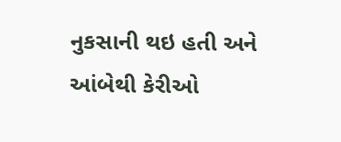નુકસાની થઇ હતી અને આંબેથી કેરીઓ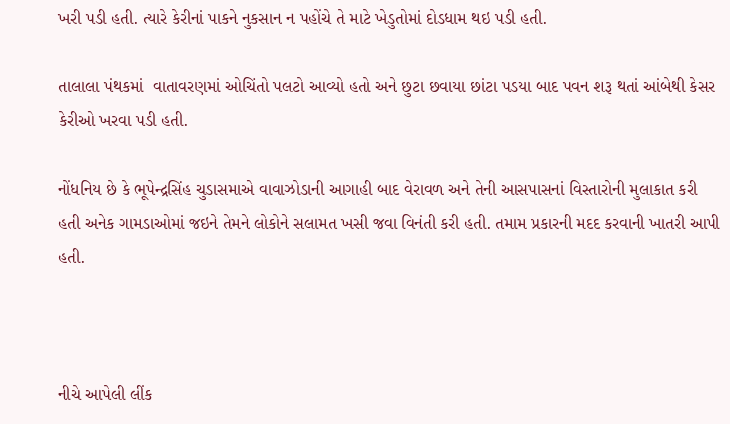ખરી પડી હતી. ત્યારે કેરીનાં પાકને નુકસાન ન પહોંચે તે માટે ખેડુતોમાં દોડધામ થઇ પડી હતી.

તાલાલા પંથકમાં  વાતાવરણમાં ઓચિંતો પલટો આવ્યો હતો અને છુટા છવાયા છાંટા પડયા બાદ પવન શરૂ થતાં આંબેથી કેસર કેરીઓ ખરવા પડી હતી.

નોંધનિય છે કે ભૂપેન્દ્રસિંહ ચુડાસમાએ વાવાઝોડાની આગાહી બાદ વેરાવળ અને તેની આસપાસનાં વિસ્તારોની મુલાકાત કરી હતી અનેક ગામડાઓમાં જઇને તેમને લોકોને સલામત ખસી જવા વિનંતી કરી હતી. તમામ પ્રકારની મદદ કરવાની ખાતરી આપી હતી.



નીચે આપેલી લીંક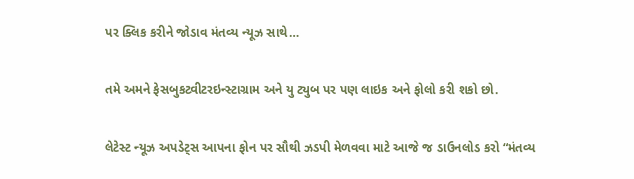પર ક્લિક કરીને જોડાવ મંતવ્ય ન્યૂઝ સાથે…

તમે અમને ફેસબુકટ્વીટરઇન્સ્ટાગ્રામ અને યુ ટ્યુબ પર પણ લાઇક અને ફોલો કરી શકો છો.

લેટેસ્ટ ન્યૂઝ અપડેટ્સ આપના ફોન પર સૌથી ઝડપી મેળવવા માટે આજે જ ડાઉનલોડ કરો “મંતવ્ય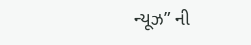ન્યૂઝ” ની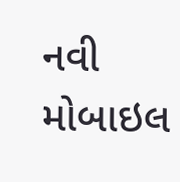નવી મોબાઇલ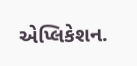એપ્લિકેશન.